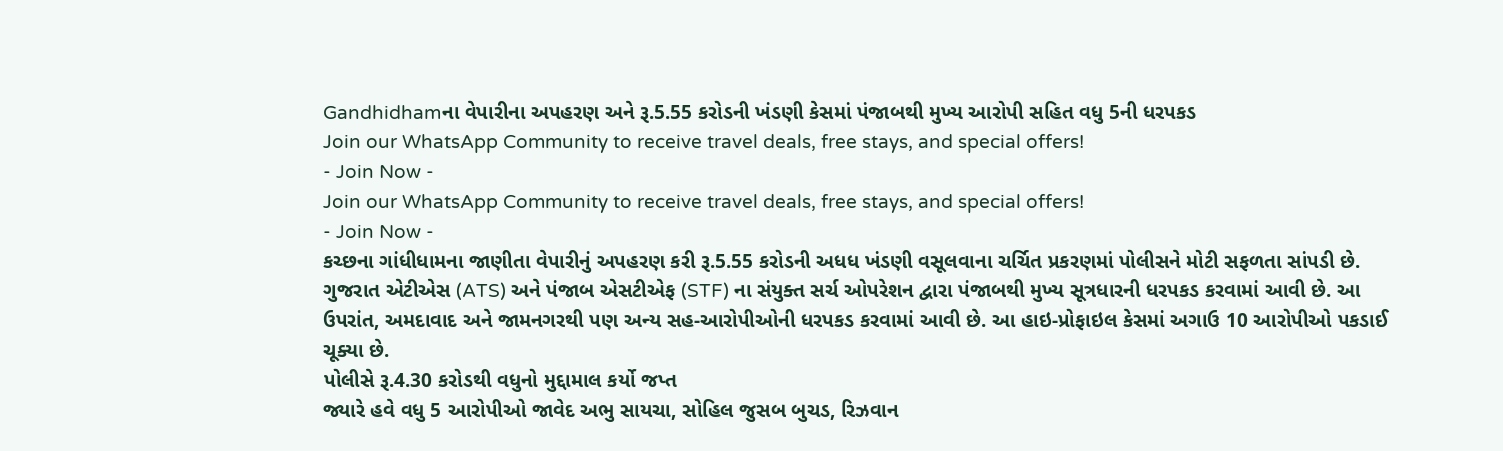Gandhidhamના વેપારીના અપહરણ અને રૂ.5.55 કરોડની ખંડણી કેસમાં પંજાબથી મુખ્ય આરોપી સહિત વધુ 5ની ધરપકડ
Join our WhatsApp Community to receive travel deals, free stays, and special offers!
- Join Now -
Join our WhatsApp Community to receive travel deals, free stays, and special offers!
- Join Now -
કચ્છના ગાંધીધામના જાણીતા વેપારીનું અપહરણ કરી રૂ.5.55 કરોડની અધધ ખંડણી વસૂલવાના ચર્ચિત પ્રકરણમાં પોલીસને મોટી સફળતા સાંપડી છે. ગુજરાત એટીએસ (ATS) અને પંજાબ એસટીએફ (STF) ના સંયુક્ત સર્ચ ઓપરેશન દ્વારા પંજાબથી મુખ્ય સૂત્રધારની ધરપકડ કરવામાં આવી છે. આ ઉપરાંત, અમદાવાદ અને જામનગરથી પણ અન્ય સહ-આરોપીઓની ધરપકડ કરવામાં આવી છે. આ હાઇ-પ્રોફાઇલ કેસમાં અગાઉ 10 આરોપીઓ પકડાઈ ચૂક્યા છે.
પોલીસે રૂ.4.30 કરોડથી વધુનો મુદ્દામાલ કર્યો જપ્ત
જ્યારે હવે વધુ 5 આરોપીઓ જાવેદ અભુ સાયચા, સોહિલ જુસબ બુચડ, રિઝવાન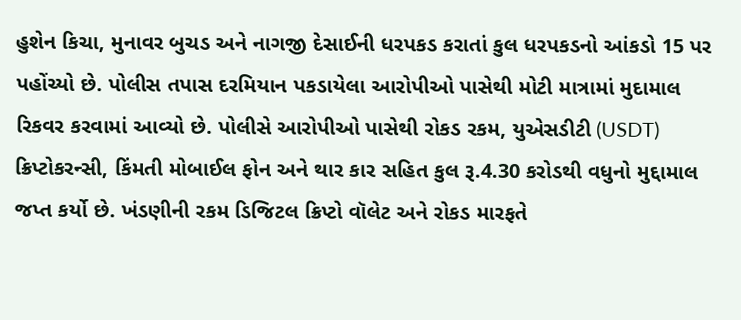હુશેન કિચા, મુનાવર બુચડ અને નાગજી દેસાઈની ધરપકડ કરાતાં કુલ ધરપકડનો આંકડો 15 પર પહોંચ્યો છે. પોલીસ તપાસ દરમિયાન પકડાયેલા આરોપીઓ પાસેથી મોટી માત્રામાં મુદામાલ રિકવર કરવામાં આવ્યો છે. પોલીસે આરોપીઓ પાસેથી રોકડ રકમ, યુએસડીટી (USDT) ક્રિપ્ટોકરન્સી, કિંમતી મોબાઈલ ફોન અને થાર કાર સહિત કુલ રૂ.4.30 કરોડથી વધુનો મુદ્દામાલ જપ્ત કર્યો છે. ખંડણીની રકમ ડિજિટલ ક્રિપ્ટો વૉલેટ અને રોકડ મારફતે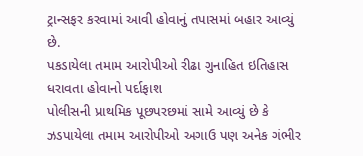ટ્રાન્સફર કરવામાં આવી હોવાનું તપાસમાં બહાર આવ્યું છે.
પકડાયેલા તમામ આરોપીઓ રીઢા ગુનાહિત ઇતિહાસ ધરાવતા હોવાનો પર્દાફાશ
પોલીસની પ્રાથમિક પૂછપરછમાં સામે આવ્યું છે કે ઝડપાયેલા તમામ આરોપીઓ અગાઉ પણ અનેક ગંભીર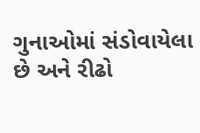ગુનાઓમાં સંડોવાયેલા છે અને રીઢો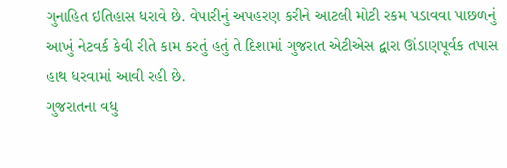ગુનાહિત ઇતિહાસ ધરાવે છે. વેપારીનું અપહરણ કરીને આટલી મોટી રકમ પડાવવા પાછળનું આખું નેટવર્ક કેવી રીતે કામ કરતું હતું તે દિશામાં ગુજરાત એટીએસ દ્વારા ઊંડાણપૂર્વક તપાસ હાથ ધરવામાં આવી રહી છે.
ગુજરાતના વધુ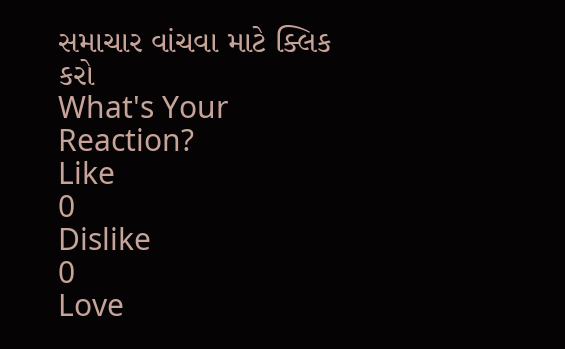સમાચાર વાંચવા માટે ક્લિક કરો
What's Your Reaction?
Like
0
Dislike
0
Love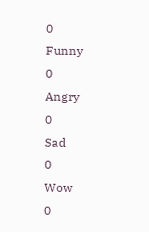0
Funny
0
Angry
0
Sad
0
Wow
0